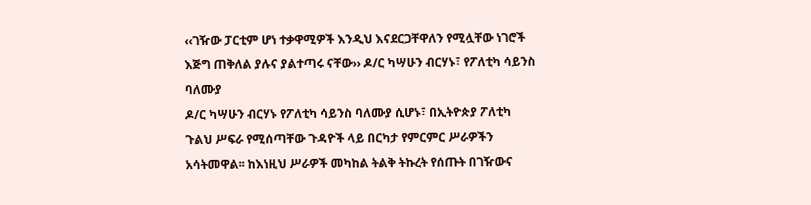‹‹ገዥው ፓርቲም ሆነ ተቃዋሚዎች እንዲህ እናደርጋቸዋለን የሚሏቸው ነገሮች እጅግ ጠቅለል ያሉና ያልተጣሩ ናቸው›› ዶ/ር ካሣሁን ብርሃኑ፣ የፖለቲካ ሳይንስ ባለሙያ
ዶ/ር ካሣሁን ብርሃኑ የፖለቲካ ሳይንስ ባለሙያ ሲሆኑ፣ በኢትዮጵያ ፖለቲካ ጉልህ ሥፍራ የሚሰጣቸው ጉዳዮች ላይ በርካታ የምርምር ሥራዎችን አሳትመዋል፡፡ ከእነዚህ ሥራዎች መካከል ትልቅ ትኩረት የሰጡት በገዥውና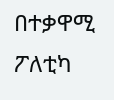በተቃዋሚ ፖለቲካ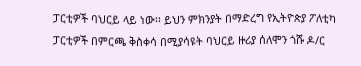ፓርቲዎች ባህርይ ላይ ነው፡፡ ይህን ምክንያት በማድረግ የኢትዮጵያ ፖለቲካ ፓርቲዎች በምርጫ ቅስቀሳ በሚያሳዩት ባህርይ ዙሪያ ሰለሞን ጎሹ ዶ/ር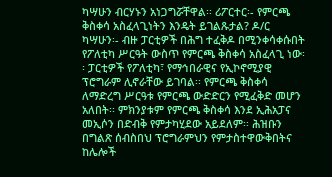ካሣሁን ብርሃኑን አነጋግሯቸዋል፡፡ ሪፖርተር፡- የምርጫ ቅስቀሳ አስፈላጊነትን እንዴት ይገልጹታል? ዶ/ር ካሣሁን፡- ብዙ ፓርቲዎች በሕግ ተፈቅዶ በሚንቀሳቀሱበት የፖለቲካ ሥርዓት ውስጥ የምርጫ ቅስቀሳ አስፈላጊ ነው፡፡ ፓርቲዎች የፖለቲካ፣ የማኅበራዊና የኢኮኖሚያዊ ፕሮግራም ሊኖራቸው ይገባል፡፡ የምርጫ ቅስቀሳ ለማድረግ ሥርዓቱ የምርጫ ውድድርን የሚፈቅድ መሆን አለበት፡፡ ምክንያቱም የምርጫ ቅስቀሳ እንደ ኢሕአፓና መኢሶን በድብቅ የምታካሂደው አይደለም፡፡ ሕዝቡን በግልጽ ሰብስበህ ፕሮግራምህን የምታስተዋውቅበትና ከሌሎች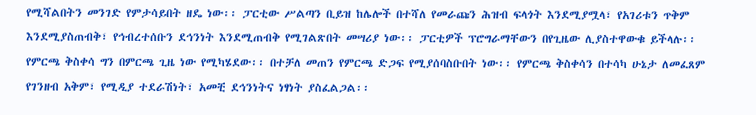የሚሻልበትን መንገድ የምታሳይበት ዘዴ ነው፡፡ ፓርቲው ሥልጣን ቢይዝ ከሌሎች በተሻለ የመራጩን ሕዝብ ፍላጎት እንደሚያሟላ፣ የአገሪቱን ጥቅም እንደሚያስጠብቅ፣ የኅብረተሰቡን ደኅንነት እንደሚጠብቅ የሚገልጽበት መሣሪያ ነው፡፡ ፓርቲዎች ፕሮግራማቸውን በየጊዜው ሊያስተዋውቁ ይችላሉ፡፡ የምርጫ ቅስቀሳ ግን በምርጫ ጊዜ ነው የሚካሄደው፡፡ በተቻለ መጠን የምርጫ ድጋፍ የሚያሰባስቡበት ነው፡፡ የምርጫ ቅስቀሳን በተሳካ ሁኔታ ለመፈጸም የገንዘብ አቅም፣ የሚዲያ ተደራሽነት፣ አመቺ ደኅንነትና ነፃነት ያስፈልጋል፡፡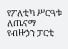የፖለቲካ ሥርዓቱ ለጤናማ የብዙኃን ፓርቲ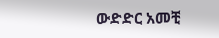ውድድር አመቺ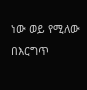ነው ወይ የሚለው በእርግጥ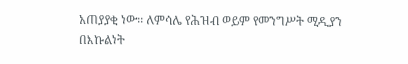አጠያያቂ ነው፡፡ ለምሳሌ የሕዝብ ወይም የመንግሥት ሚዲያን በእኩልነት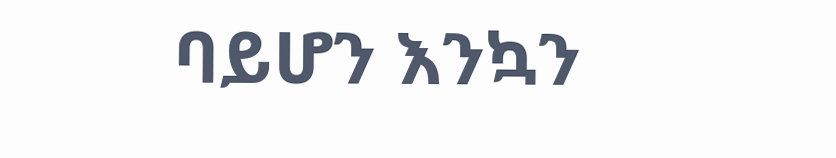ባይሆን እንኳን